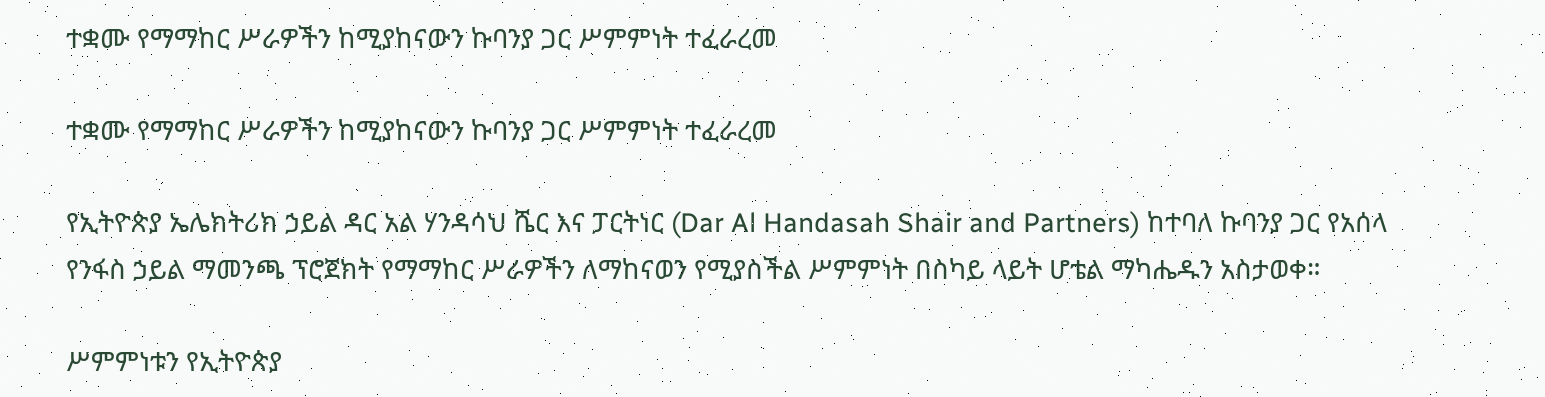ተቋሙ የማማከር ሥራዎችን ከሚያከናውን ኩባንያ ጋር ሥምምነት ተፈራረመ

ተቋሙ የማማከር ሥራዎችን ከሚያከናውን ኩባንያ ጋር ሥምምነት ተፈራረመ

የኢትዮጵያ ኤሌክትሪክ ኃይል ዳር አል ሃንዳሳህ ሼር እና ፓርትነር (Dar Al Handasah Shair and Partners) ከተባለ ኩባንያ ጋር የአሰላ የንፋስ ኃይል ማመንጫ ፕሮጀክት የማማከር ሥራዎችን ለማከናወን የሚያስችል ሥምምነት በስካይ ላይት ሆቴል ማካሔዱን አስታወቀ።

ሥምምነቱን የኢትዮጵያ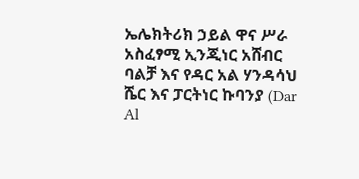ኤሌክትሪክ ኃይል ዋና ሥራ አስፈፃሚ ኢንጂነር አሸብር ባልቻ እና የዳር አል ሃንዳሳህ ሼር እና ፓርትነር ኩባንያ (Dar Al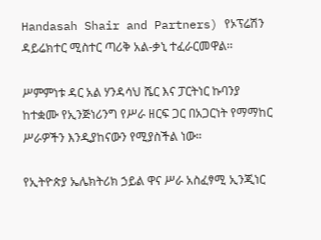Handasah Shair and Partners) የኦፕሬሽን ዳይሬክተር ሚስተር ጣሪቅ አል-ቃኒ ተፈራርመዋል፡፡

ሥምምነቱ ዳር አል ሃንዳሳህ ሼር እና ፓርትነር ኩባንያ ከተቋሙ የኢንጅነሪንግ የሥራ ዘርፍ ጋር በአጋርነት የማማከር ሥራዎችን እንዲያከናውን የሚያስችል ነው።

የኢትዮጵያ ኤሌክትሪክ ኃይል ዋና ሥራ አስፈፃሚ ኢንጂነር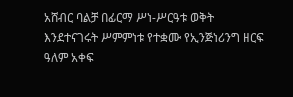አሸብር ባልቻ በፊርማ ሥነ-ሥርዓቱ ወቅት እንደተናገሩት ሥምምነቱ የተቋሙ የኢንጅነሪንግ ዘርፍ ዓለም አቀፍ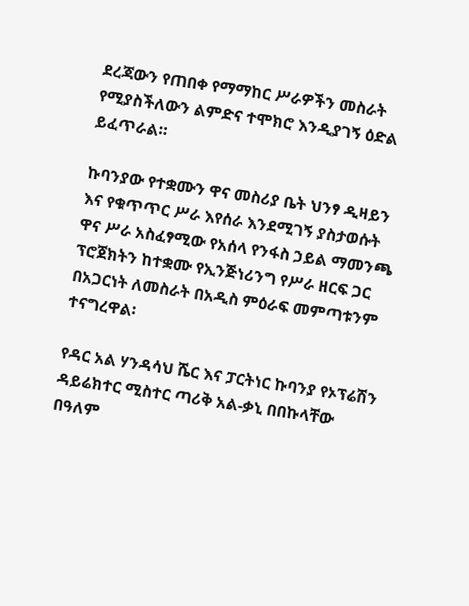ደረጃውን የጠበቀ የማማከር ሥራዎችን መስራት የሚያስችለውን ልምድና ተሞክሮ እንዲያገኝ ዕድል ይፈጥራል።

ኩባንያው የተቋሙን ዋና መስሪያ ቤት ህንፃ ዲዛይን እና የቁጥጥር ሥራ እየሰራ እንደሚገኝ ያስታወሱት ዋና ሥራ አስፈፃሚው የአሰላ የንፋስ ኃይል ማመንጫ ፕሮጀክትን ከተቋሙ የኢንጅነሪንግ የሥራ ዘርፍ ጋር በአጋርነት ለመስራት በአዲስ ምዕራፍ መምጣቱንም ተናግረዋል፡

የዳር አል ሃንዳሳህ ሼር እና ፓርትነር ኩባንያ የኦፕሬሽን ዳይሬክተር ሚስተር ጣሪቅ አል-ቃኒ በበኩላቸው በዓለም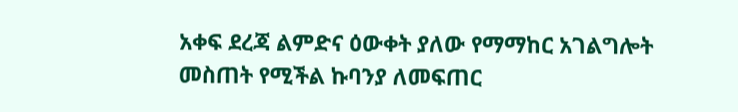አቀፍ ደረጃ ልምድና ዕውቀት ያለው የማማከር አገልግሎት መስጠት የሚችል ኩባንያ ለመፍጠር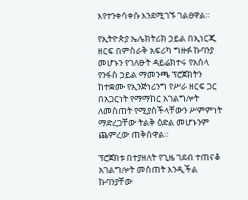እየተንቀሳቀሱ እንደሚገኙ ገልፀዋል።

የኢትዮጵያ ኤሌክትሪክ ኃይል በኢነርጂ ዘርፍ በምስራቅ አፍሪካ ግዙፉ ኩባንያ መሆኑን የገለፁት ዳይሬክተሩ የአሰላ የንፋስ ኃይል ማመንጫ ፕሮጀክትን ከተቋሙ የኢንጅነሪንግ የሥራ ዘርፍ ጋር በአጋርነት የማማከር አገልግሎት ለመስጠት የሚያስችላቸውን ሥምምነት ማድረጋቸው ትልቅ ዕድል መሆኑንም ጨምረው ጠቅሰዋል።

ፕሮጀክቱ በተያዘለት የጊዜ ገደብ ተጠናቆ አገልግሎት መስጠት እንዲችል ኩባንያቸው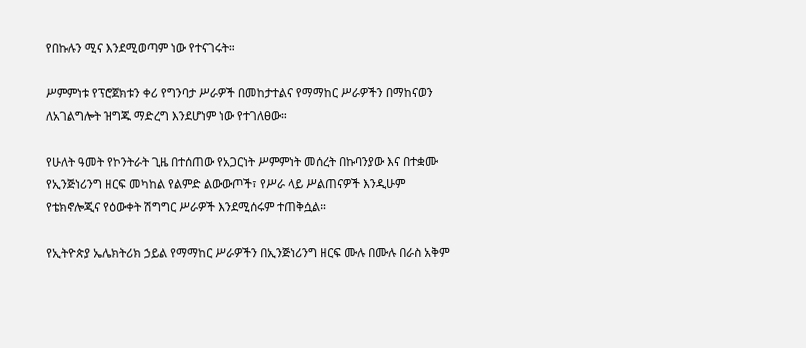የበኩሉን ሚና እንደሚወጣም ነው የተናገሩት።

ሥምምነቱ የፕሮጀክቱን ቀሪ የግንባታ ሥራዎች በመከታተልና የማማከር ሥራዎችን በማከናወን ለአገልግሎት ዝግጁ ማድረግ እንደሆነም ነው የተገለፀው።

የሁለት ዓመት የኮንትራት ጊዜ በተሰጠው የአጋርነት ሥምምነት መሰረት በኩባንያው እና በተቋሙ የኢንጅነሪንግ ዘርፍ መካከል የልምድ ልውውጦች፣ የሥራ ላይ ሥልጠናዎች እንዲሁም የቴክኖሎጂና የዕውቀት ሽግግር ሥራዎች እንደሚሰሩም ተጠቅሷል።

የኢትዮጵያ ኤሌክትሪክ ኃይል የማማከር ሥራዎችን በኢንጅነሪንግ ዘርፍ ሙሉ በሙሉ በራስ አቅም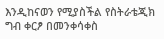እንዲከናወን የሚያስችል የስትራቴጂክ ግብ ቀርፆ በመንቀሳቀስ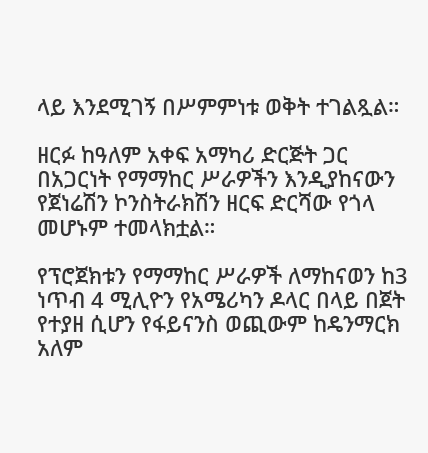ላይ እንደሚገኝ በሥምምነቱ ወቅት ተገልጿል።

ዘርፉ ከዓለም አቀፍ አማካሪ ድርጅት ጋር በአጋርነት የማማከር ሥራዎችን እንዲያከናውን የጀነሬሽን ኮንስትራክሽን ዘርፍ ድርሻው የጎላ መሆኑም ተመላክቷል።

የፕሮጀክቱን የማማከር ሥራዎች ለማከናወን ከ3 ነጥብ 4 ሚሊዮን የአሜሪካን ዶላር በላይ በጀት የተያዘ ሲሆን የፋይናንስ ወጪውም ከዴንማርክ አለም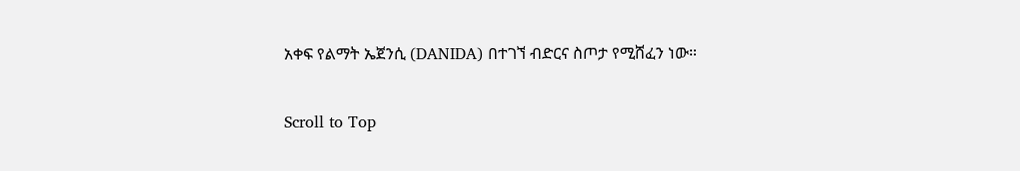አቀፍ የልማት ኤጀንሲ (DANIDA) በተገኘ ብድርና ስጦታ የሚሸፈን ነው።

Scroll to Top